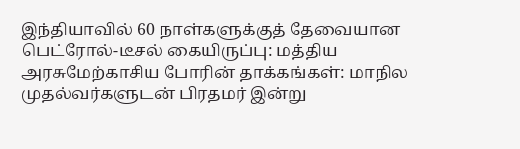இந்தியாவில் 60 நாள்களுக்குத் தேவையான பெட்ரோல்-டீசல் கையிருப்பு: மத்திய அரசுமேற்காசிய போரின் தாக்கங்கள்: மாநில முதல்வர்களுடன் பிரதமர் இன்று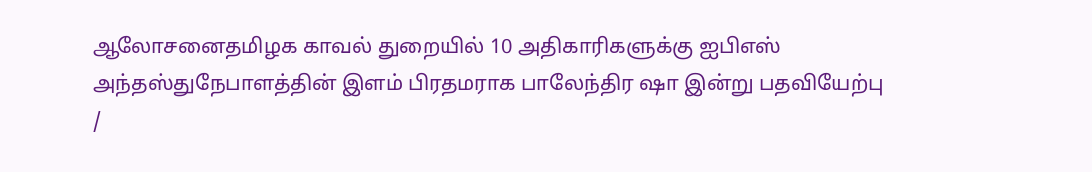ஆலோசனைதமிழக காவல் துறையில் 10 அதிகாரிகளுக்கு ஐபிஎஸ் அந்தஸ்துநேபாளத்தின் இளம் பிரதமராக பாலேந்திர ஷா இன்று பதவியேற்பு
/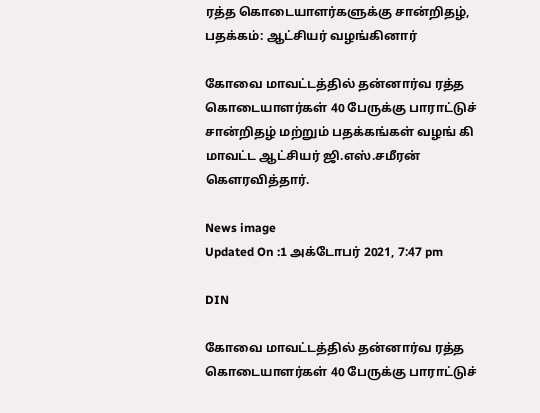ரத்த கொடையாளர்களுக்கு சான்றிதழ், பதக்கம்: ஆட்சியர் வழங்கினார்

கோவை மாவட்டத்தில் தன்னார்வ ரத்த கொடையாளர்கள் 40 பேருக்கு பாராட்டுச் சான்றிதழ் மற்றும் பதக்கங்கள் வழங் கி மாவட்ட ஆட்சியர் ஜி.எஸ்.சமீரன் கெளரவித்தார்.

News image
Updated On :1 அக்டோபர் 2021, 7:47 pm

DIN

கோவை மாவட்டத்தில் தன்னார்வ ரத்த கொடையாளர்கள் 40 பேருக்கு பாராட்டுச்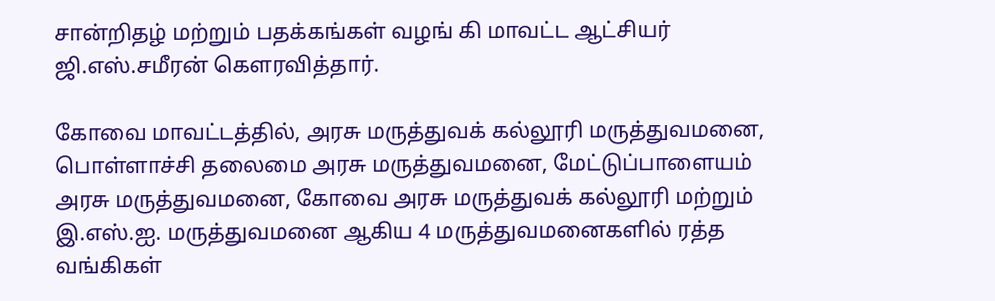சான்றிதழ் மற்றும் பதக்கங்கள் வழங் கி மாவட்ட ஆட்சியர் ஜி.எஸ்.சமீரன் கெளரவித்தார்.

கோவை மாவட்டத்தில், அரசு மருத்துவக் கல்லூரி மருத்துவமனை, பொள்ளாச்சி தலைமை அரசு மருத்துவமனை, மேட்டுப்பாளையம் அரசு மருத்துவமனை, கோவை அரசு மருத்துவக் கல்லூரி மற்றும் இ.எஸ்.ஐ. மருத்துவமனை ஆகிய 4 மருத்துவமனைகளில் ரத்த வங்கிகள்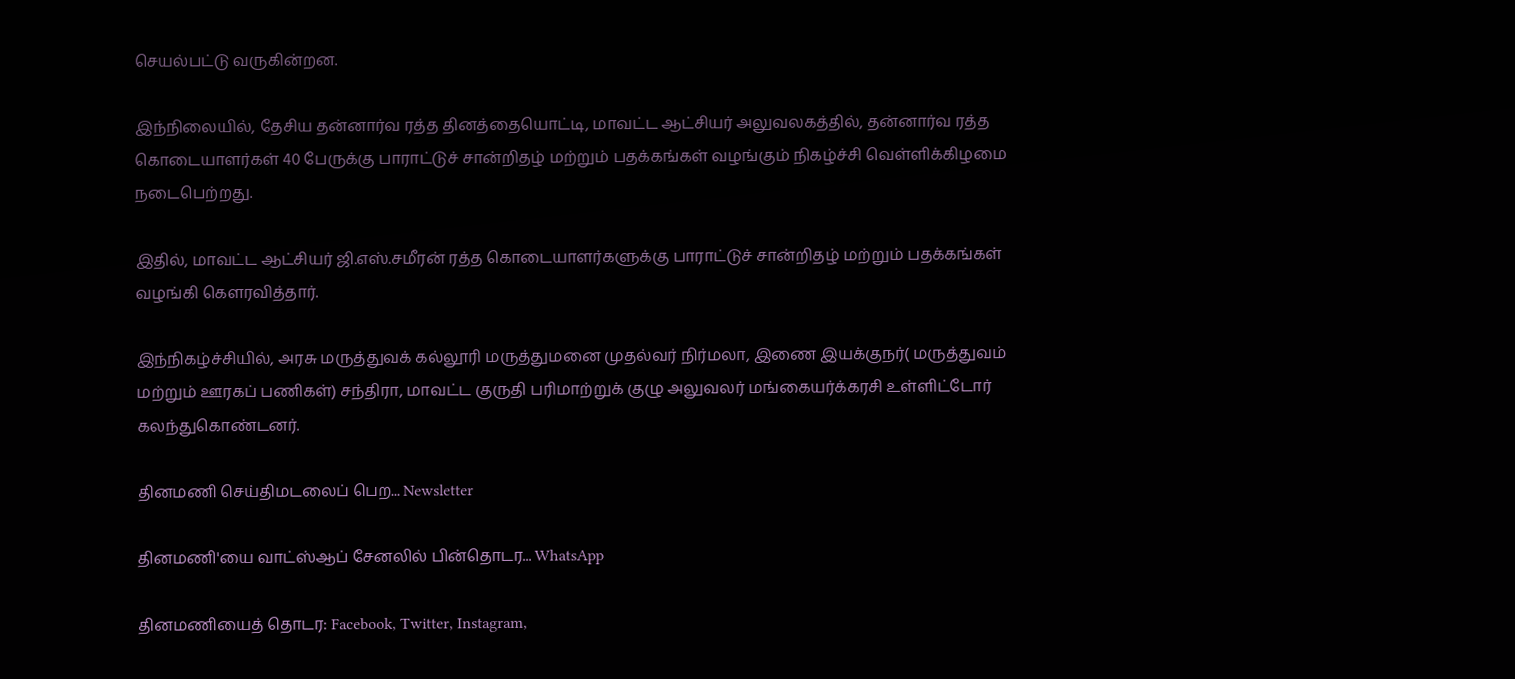செயல்பட்டு வருகின்றன.

இந்நிலையில், தேசிய தன்னார்வ ரத்த தினத்தையொட்டி, மாவட்ட ஆட்சியர் அலுவலகத்தில், தன்னார்வ ரத்த கொடையாளர்கள் 40 பேருக்கு பாராட்டுச் சான்றிதழ் மற்றும் பதக்கங்கள் வழங்கும் நிகழ்ச்சி வெள்ளிக்கிழமை நடைபெற்றது.

இதில், மாவட்ட ஆட்சியர் ஜி.எஸ்.சமீரன் ரத்த கொடையாளர்களுக்கு பாராட்டுச் சான்றிதழ் மற்றும் பதக்கங்கள் வழங்கி கௌரவித்தார்.

இந்நிகழ்ச்சியில், அரசு மருத்துவக் கல்லூரி மருத்துமனை முதல்வர் நிர்மலா, இணை இயக்குநர்( மருத்துவம் மற்றும் ஊரகப் பணிகள்) சந்திரா, மாவட்ட குருதி பரிமாற்றுக் குழு அலுவலர் மங்கையர்க்கரசி உள்ளிட்டோர் கலந்துகொண்டனர்.

தினமணி செய்திமடலைப் பெற... Newsletter

தினமணி'யை வாட்ஸ்ஆப் சேனலில் பின்தொடர... WhatsApp

தினமணியைத் தொடர: Facebook, Twitter, Instagram,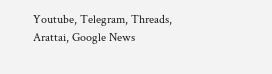Youtube, Telegram, Threads, Arattai, Google News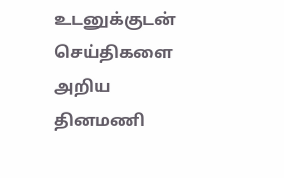உடனுக்குடன் செய்திகளை அறிய தினமணி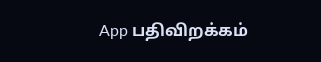App பதிவிறக்கம்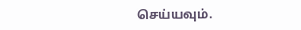செய்யவும்.